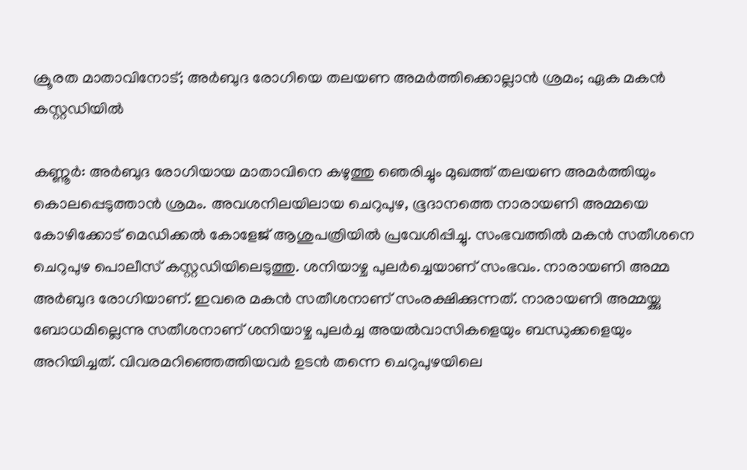ക്രൂരത മാതാവിനോട്; അര്‍ബുദ രോഗിയെ തലയണ അമര്‍ത്തിക്കൊല്ലാന്‍ ശ്രമം; ഏക മകന്‍ കസ്റ്റഡിയില്‍

കണ്ണൂര്‍: അര്‍ബുദ രോഗിയായ മാതാവിനെ കഴുത്തു ഞെരിച്ചും മുഖത്ത് തലയണ അമര്‍ത്തിയും കൊലപ്പെടുത്താന്‍ ശ്രമം. അവശനിലയിലായ ചെറുപുഴ, ഭൂദാനത്തെ നാരായണി അമ്മയെ കോഴിക്കോട് മെഡിക്കല്‍ കോളേജ് ആശുപത്രിയില്‍ പ്രവേശിപ്പിച്ചു. സംഭവത്തില്‍ മകന്‍ സതീശനെ ചെറുപുഴ പൊലീസ് കസ്റ്റഡിയിലെടുത്തു. ശനിയാഴ്ച പുലര്‍ച്ചെയാണ് സംഭവം. നാരായണി അമ്മ അര്‍ബുദ രോഗിയാണ്. ഇവരെ മകന്‍ സതീശനാണ് സംരക്ഷിക്കുന്നത്. നാരായണി അമ്മയ്ക്കു ബോധമില്ലെന്നു സതീശനാണ് ശനിയാഴ്ച പുലര്‍ച്ച അയല്‍വാസികളെയും ബന്ധുക്കളെയും അറിയിച്ചത്. വിവരമറിഞ്ഞെത്തിയവര്‍ ഉടന്‍ തന്നെ ചെറുപുഴയിലെ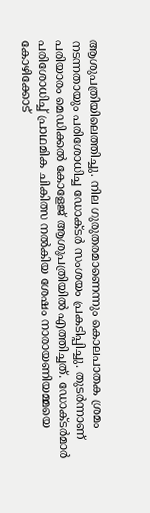ആശുപത്രിയിലെത്തിച്ചു. നില ഗുരുതരമാണെന്നും കൊലപാതക ശ്രമം നടന്നതായും പരിശോധിച്ച ഡോക്ടര്‍ സംശയം പ്രകടിപ്പിച്ചു. തുടര്‍ന്നാണ് പരിയാരം മെഡിക്കല്‍ കോളേജ് ആശുപത്രിയില്‍ എത്തിച്ചത്. ഡോക്ടര്‍മാര്‍ പരിശോധിച്ച് പ്രാഥമിക ചികിത്സ നല്‍കിയ ശേഷം നാരായണിയമ്മയെ കോഴിക്കോട്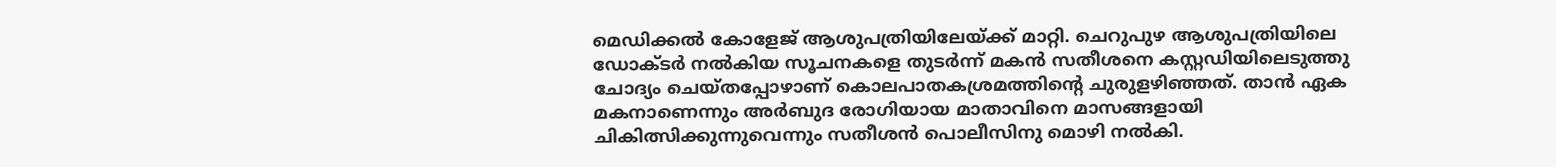മെഡിക്കല്‍ കോളേജ് ആശുപത്രിയിലേയ്ക്ക് മാറ്റി. ചെറുപുഴ ആശുപത്രിയിലെ ഡോക്ടര്‍ നല്‍കിയ സൂചനകളെ തുടര്‍ന്ന് മകന്‍ സതീശനെ കസ്റ്റഡിയിലെടുത്തു ചോദ്യം ചെയ്തപ്പോഴാണ് കൊലപാതകശ്രമത്തിന്റെ ചുരുളഴിഞ്ഞത്. താന്‍ ഏക മകനാണെന്നും അര്‍ബുദ രോഗിയായ മാതാവിനെ മാസങ്ങളായി ചികിത്സിക്കുന്നുവെന്നും സതീശന്‍ പൊലീസിനു മൊഴി നല്‍കി.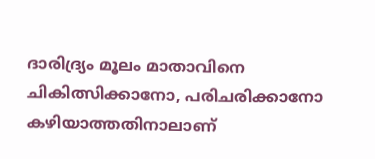ദാരിദ്ര്യം മൂലം മാതാവിനെ ചികിത്സിക്കാനോ, പരിചരിക്കാനോ കഴിയാത്തതിനാലാണ്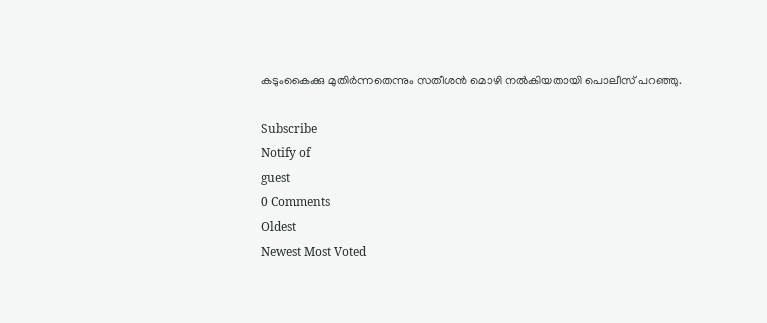കടുംകൈക്കു മുതിര്‍ന്നതെന്നും സതീശന്‍ മൊഴി നല്‍കിയതായി പൊലീസ് പറഞ്ഞു.

Subscribe
Notify of
guest
0 Comments
Oldest
Newest Most Voted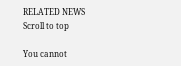RELATED NEWS
Scroll to top

You cannot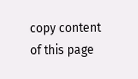copy content of this page